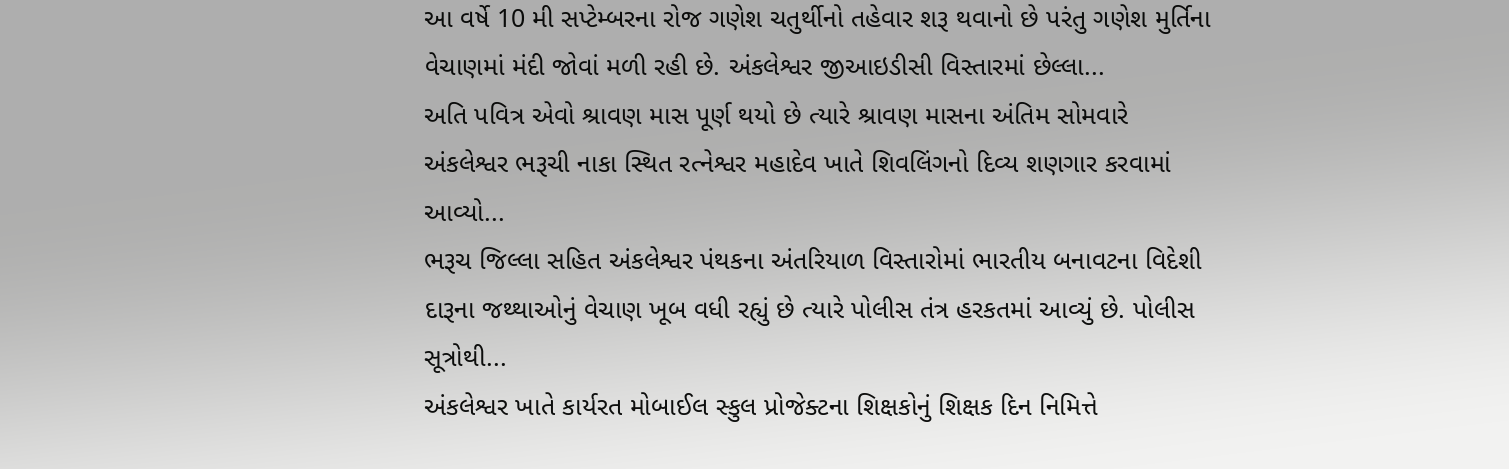આ વર્ષે 10 મી સપ્ટેમ્બરના રોજ ગણેશ ચતુર્થીનો તહેવાર શરૂ થવાનો છે પરંતુ ગણેશ મુર્તિના વેચાણમાં મંદી જોવાં મળી રહી છે. અંકલેશ્વર જીઆઇડીસી વિસ્તારમાં છેલ્લા...
અતિ પવિત્ર એવો શ્રાવણ માસ પૂર્ણ થયો છે ત્યારે શ્રાવણ માસના અંતિમ સોમવારે અંકલેશ્વર ભરૂચી નાકા સ્થિત રત્નેશ્વર મહાદેવ ખાતે શિવલિંગનો દિવ્ય શણગાર કરવામાં આવ્યો...
ભરૂચ જિલ્લા સહિત અંકલેશ્વર પંથકના અંતરિયાળ વિસ્તારોમાં ભારતીય બનાવટના વિદેશી દારૂના જથ્થાઓનું વેચાણ ખૂબ વધી રહ્યું છે ત્યારે પોલીસ તંત્ર હરકતમાં આવ્યું છે. પોલીસ સૂત્રોથી...
અંકલેશ્વર ખાતે કાર્યરત મોબાઈલ સ્કુલ પ્રોજેક્ટના શિક્ષકોનું શિક્ષક દિન નિમિત્તે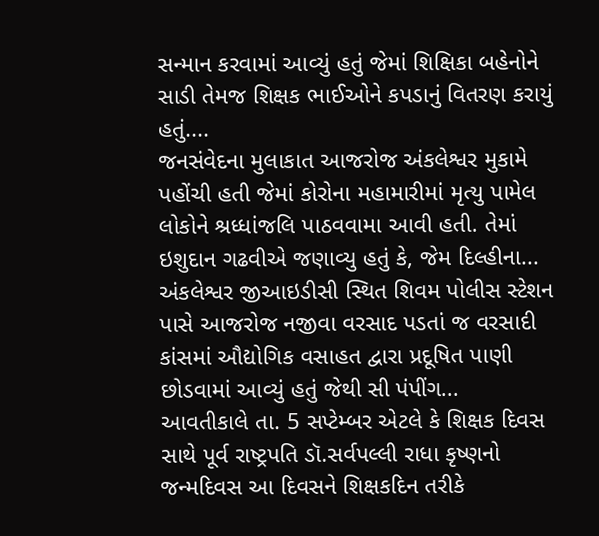સન્માન કરવામાં આવ્યું હતું જેમાં શિક્ષિકા બહેનોને સાડી તેમજ શિક્ષક ભાઈઓને કપડાનું વિતરણ કરાયું હતું....
જનસંવેદના મુલાકાત આજરોજ અંકલેશ્વર મુકામે પહોંચી હતી જેમાં કોરોના મહામારીમાં મૃત્યુ પામેલ લોકોને શ્રધ્ધાંજલિ પાઠવવામા આવી હતી. તેમાં ઇશુદાન ગઢવીએ જણાવ્યુ હતું કે, જેમ દિલ્હીના...
અંકલેશ્વર જીઆઇડીસી સ્થિત શિવમ પોલીસ સ્ટેશન પાસે આજરોજ નજીવા વરસાદ પડતાં જ વરસાદી કાંસમાં ઔદ્યોગિક વસાહત દ્વારા પ્રદૂષિત પાણી છોડવામાં આવ્યું હતું જેથી સી પંપીંગ...
આવતીકાલે તા. 5 સપ્ટેમ્બર એટલે કે શિક્ષક દિવસ સાથે પૂર્વ રાષ્ટ્રપતિ ડૉ.સર્વપલ્લી રાધા કૃષ્ણનો જન્મદિવસ આ દિવસને શિક્ષકદિન તરીકે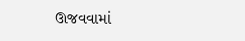ઊજવવામાં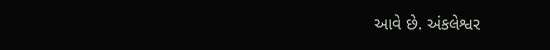આવે છે. અંકલેશ્વર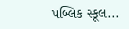પબ્લિક સ્કૂલ...